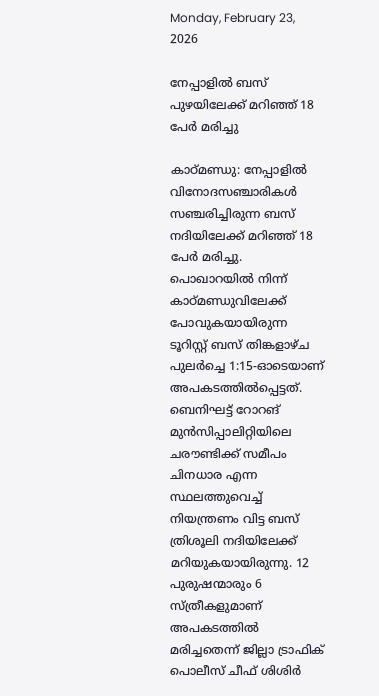Monday, February 23, 2026

നേപ്പാളില്‍ ബസ് പുഴയിലേക്ക് മറിഞ്ഞ് 18 പേര്‍ മരിച്ചു

കാഠ്മണ്ഡു: നേപ്പാളില്‍ വിനോദസഞ്ചാരികള്‍ സഞ്ചരിച്ചിരുന്ന ബസ് നദിയിലേക്ക് മറിഞ്ഞ് 18 പേര്‍ മരിച്ചു. പൊഖാറയില്‍ നിന്ന് കാഠ്മണ്ഡുവിലേക്ക് പോവുകയായിരുന്ന ടൂറിസ്റ്റ് ബസ് തിങ്കളാഴ്ച പുലര്‍ച്ചെ 1:15-ഓടെയാണ് അപകടത്തില്‍പ്പെട്ടത്. ബെനിഘട്ട് റോറങ് മുന്‍സിപ്പാലിറ്റിയിലെ ചരൗണ്ടിക്ക് സമീപം ചിനധാര എന്ന സ്ഥലത്തുവെച്ച് നിയന്ത്രണം വിട്ട ബസ് ത്രിശൂലി നദിയിലേക്ക് മറിയുകയായിരുന്നു. 12 പുരുഷന്മാരും 6 സ്ത്രീകളുമാണ് അപകടത്തില്‍ മരിച്ചതെന്ന് ജില്ലാ ട്രാഫിക് പൊലീസ് ചീഫ് ശിശിര്‍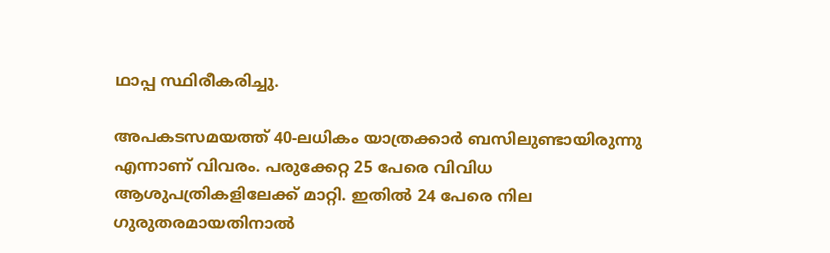ഥാപ്പ സ്ഥിരീകരിച്ചു.

അപകടസമയത്ത് 40-ലധികം യാത്രക്കാര്‍ ബസിലുണ്ടായിരുന്നു എന്നാണ് വിവരം. പരുക്കേറ്റ 25 പേരെ വിവിധ ആശുപത്രികളിലേക്ക് മാറ്റി. ഇതില്‍ 24 പേരെ നില ഗുരുതരമായതിനാല്‍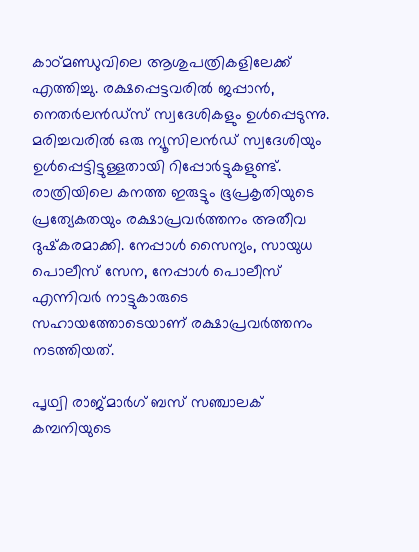കാഠ്മണ്ഡുവിലെ ആശുപത്രികളിലേക്ക് എത്തിച്ചു. രക്ഷപ്പെട്ടവരില്‍ ജപ്പാന്‍, നെതര്‍ലന്‍ഡ്‌സ് സ്വദേശികളും ഉള്‍പ്പെടുന്നു. മരിച്ചവരില്‍ ഒരു ന്യൂസിലന്‍ഡ് സ്വദേശിയും ഉള്‍പ്പെട്ടിട്ടുള്ളതായി റിപ്പോര്‍ട്ടുകളുണ്ട്. രാത്രിയിലെ കനത്ത ഇരുട്ടും ഭൂപ്രകൃതിയുടെ പ്രത്യേകതയും രക്ഷാപ്രവര്‍ത്തനം അതീവ ദുഷ്‌കരമാക്കി. നേപ്പാള്‍ സൈന്യം, സായുധ പൊലീസ് സേന, നേപ്പാള്‍ പൊലീസ് എന്നിവര്‍ നാട്ടുകാരുടെ സഹായത്തോടെയാണ് രക്ഷാപ്രവര്‍ത്തനം നടത്തിയത്.

പൃഥ്വി രാജ്മാര്‍ഗ് ബസ് സഞ്ചാലക് കമ്പനിയുടെ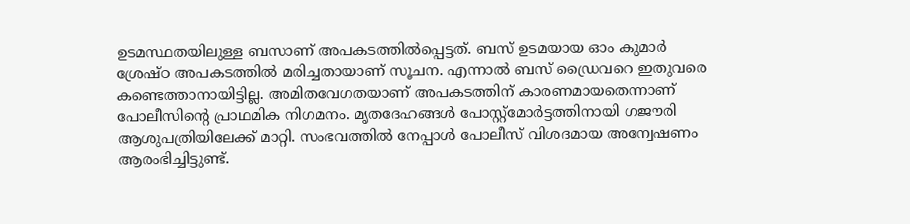ഉടമസ്ഥതയിലുള്ള ബസാണ് അപകടത്തില്‍പ്പെട്ടത്. ബസ് ഉടമയായ ഓം കുമാര്‍ ശ്രേഷ്ഠ അപകടത്തില്‍ മരിച്ചതായാണ് സൂചന. എന്നാല്‍ ബസ് ഡ്രൈവറെ ഇതുവരെ കണ്ടെത്താനായിട്ടില്ല. അമിതവേഗതയാണ് അപകടത്തിന് കാരണമായതെന്നാണ് പോലീസിന്റെ പ്രാഥമിക നിഗമനം. മൃതദേഹങ്ങള്‍ പോസ്റ്റ്‌മോര്‍ട്ടത്തിനായി ഗജൗരി ആശുപത്രിയിലേക്ക് മാറ്റി. സംഭവത്തില്‍ നേപ്പാള്‍ പോലീസ് വിശദമായ അന്വേഷണം ആരംഭിച്ചിട്ടുണ്ട്.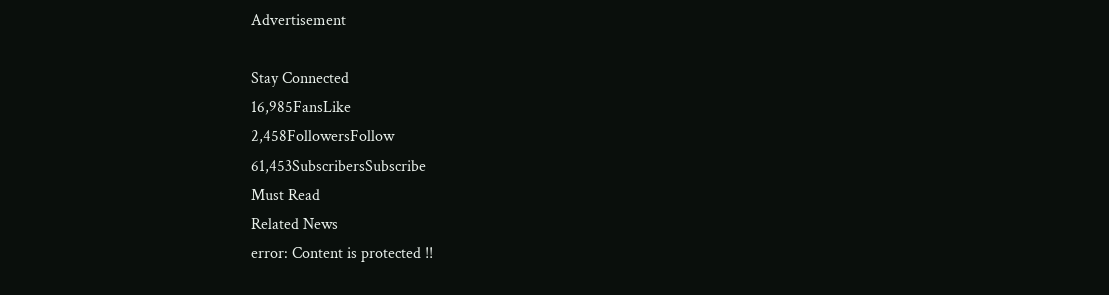Advertisement

Stay Connected
16,985FansLike
2,458FollowersFollow
61,453SubscribersSubscribe
Must Read
Related News
error: Content is protected !!